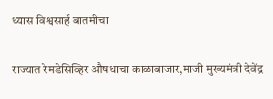ध्यास विश्वसार्ह बातमीचा

राज्यात रेमडेसिव्हिर औषधाचा काळाबाजार,माजी मुख्यमंत्री देवेंद्र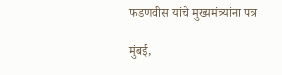फडणवीस यांचे मुख्यमंत्र्यांना पत्र

मुंबई,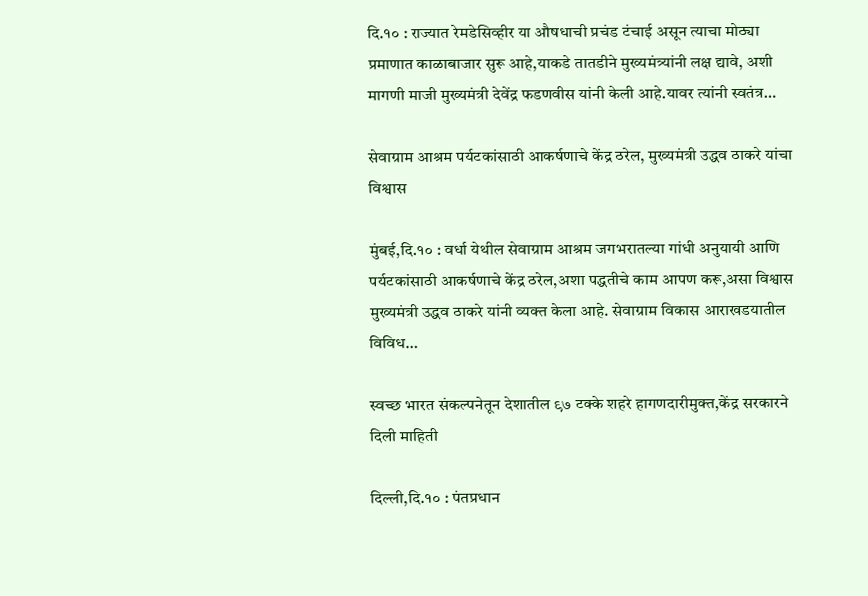दि.१० : राज्यात रेमडेसिव्हीर या औषधाची प्रचंड टंचाई असून त्याचा मोठ्या प्रमाणात काळाबाजार सुरू आहे,याकडे तातडीने मुख्यमंत्र्यांनी लक्ष द्यावे, अशी मागणी माजी मुख्यमंत्री देवेंद्र फडणवीस यांनी केली आहे.यावर त्यांनी स्वतंत्र…

सेवाग्राम आश्रम पर्यटकांसाठी आकर्षणाचे केंद्र ठरेल, मुख्यमंत्री उद्धव ठाकरे यांचा विश्वास

मुंबई,दि.१० : वर्धा येथील सेवाग्राम आश्रम जगभरातल्या गांधी अनुयायी आणि पर्यटकांसाठी आकर्षणाचे केंद्र ठरेल,अशा पद्धतीचे काम आपण करू,असा विश्वास मुख्यमंत्री उद्धव ठाकरे यांनी व्यक्त केला आहे. सेवाग्राम विकास आराखडयातील विविध…

स्वच्छ भारत संकल्पनेतून देशातील ९७ टक्के शहरे हागणदारीमुक्त,केंद्र सरकारने दिली माहिती

दिल्ली,दि.१० : पंतप्रधान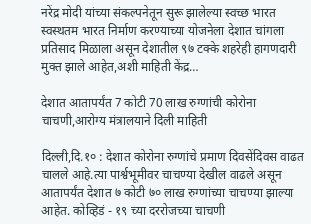नरेंद्र मोदी यांच्या संकल्पनेतून सुरू झालेल्या स्वच्छ भारत स्वस्थतम भारत निर्माण करण्याच्या योजनेला देशात चांगला प्रतिसाद मिळाला असून देशातील ९७ टक्के शहरेही हागणदारी मुक्त झाले आहेत,अशी माहिती केंद्र…

देशात आतापर्यंत 7 कोटी 70 लाख रुग्णांची कोरोना चाचणी,आरोग्य मंत्रालयाने दिली माहिती

दिल्ली,दि.१० : देशात कोरोना रुग्णांचे प्रमाण दिवसेंदिवस वाढत चालले आहे.त्या पार्श्वभूमीवर चाचण्या देखील वाढले असून आतापर्यंत देशात ७ कोटी ७० लाख रुग्णांच्या चाचण्या झाल्या आहेत. कोव्हिडं - १९ च्या दररोजच्या चाचणी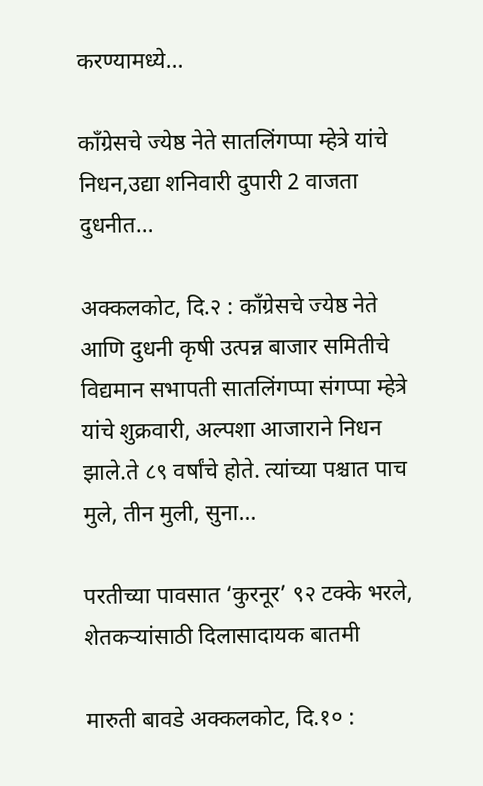करण्यामध्ये…

काँग्रेसचे ज्येष्ठ नेते सातलिंगप्पा म्हेत्रे यांचे निधन,उद्या शनिवारी दुपारी 2 वाजता दुधनीत…

अक्कलकोट, दि.२ : काँग्रेसचे ज्येष्ठ नेते आणि दुधनी कृषी उत्पन्न बाजार समितीचे विद्यमान सभापती सातलिंगप्पा संगप्‍पा म्हेत्रे यांचे शुक्रवारी, अल्पशा आजाराने निधन झाले.ते ८९ वर्षांचे होते. त्यांच्या पश्चात पाच मुले, तीन मुली, सुना…

परतीच्या पावसात ‘कुरनूर’ ९२ टक्के भरले, शेतकऱ्यांसाठी दिलासादायक बातमी

मारुती बावडे अक्कलकोट, दि.१० :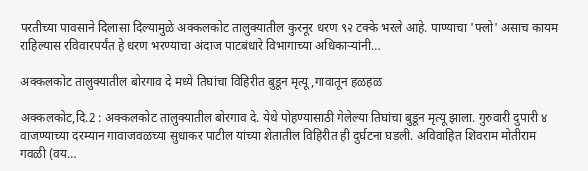परतीच्या पावसाने दिलासा दिल्यामुळे अक्कलकोट तालुक्यातील कुरनूर धरण ९२ टक्के भरले आहे. पाण्याचा 'फ्लो' असाच कायम राहिल्यास रविवारपर्यंत हे धरण भरण्याचा अंदाज पाटबंधारे विभागाच्या अधिकार्‍यांनी…

अक्कलकोट तालुक्यातील बोरगाव दे मध्ये तिघांचा विहिरीत बुडून मृत्यू,गावातून हळहळ

अक्कलकोट,दि.2 : अक्कलकोट तालुक्यातील बोरगाव दे. येथे पोहण्यासाठी गेलेल्या तिघांचा बुडून मृत्यू झाला. गुरुवारी दुपारी ४ वाजण्याच्या दरम्यान गावाजवळच्या सुधाकर पाटील यांच्या शेतातील विहिरीत ही दुर्घटना घडली. अविवाहित शिवराम मोतीराम गवळी (वय…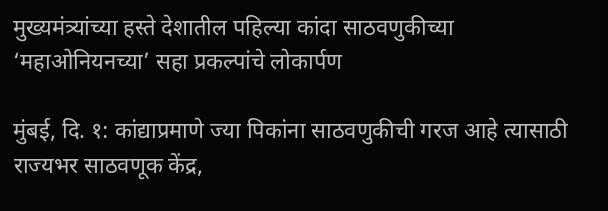मुख्यमंत्र्यांच्या हस्ते देशातील पहिल्या कांदा साठवणुकीच्या ‘महाओनियनच्या’ सहा प्रकल्पांचे लोकार्पण

मुंबई, दि. १: कांद्याप्रमाणे ज्या पिकांना साठवणुकीची गरज आहे त्यासाठी राज्यभर साठवणूक केंद्र,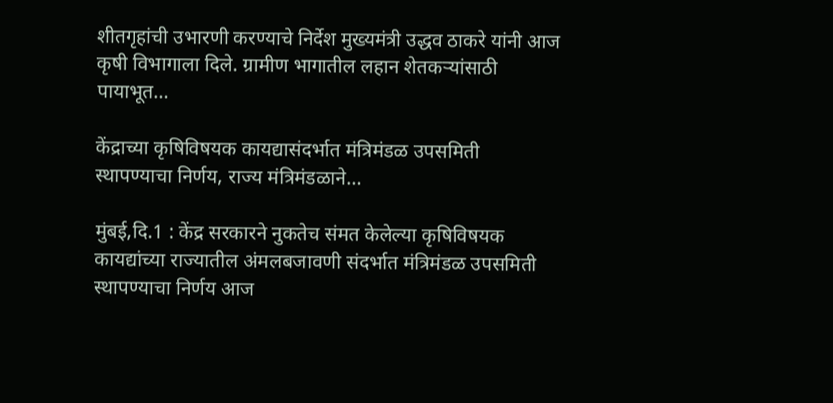शीतगृहांची उभारणी करण्याचे निर्देश मुख्यमंत्री उद्धव ठाकरे यांनी आज कृषी विभागाला दिले. ग्रामीण भागातील लहान शेतकऱ्यांसाठी पायाभूत…

केंद्राच्या कृषिविषयक कायद्यासंदर्भात मंत्रिमंडळ उपसमिती स्थापण्याचा निर्णय, राज्य मंत्रिमंडळाने…

मुंबई,दि.1 : केंद्र सरकारने नुकतेच संमत केलेल्या कृषिविषयक कायद्यांच्या राज्यातील अंमलबजावणी संदर्भात मंत्रिमंडळ उपसमिती स्थापण्याचा निर्णय आज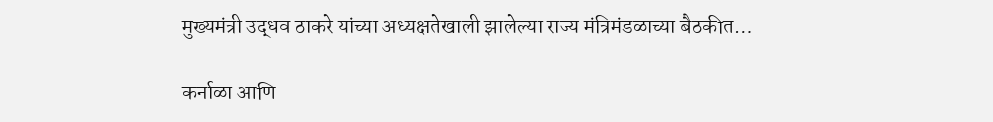मुख्यमंत्री उद्धव ठाकरे यांच्या अध्यक्षतेखाली झालेल्या राज्‍य मंत्रिमंडळाच्या बैठकीत…

कर्नाळा आणि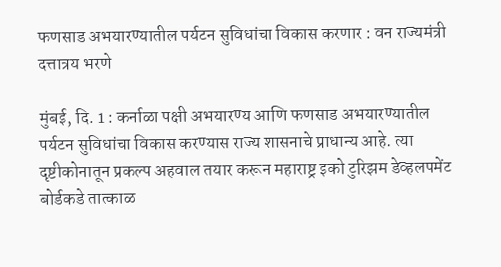फणसाड अभयारण्यातील पर्यटन सुविधांचा विकास करणार : वन राज्यमंत्री दत्तात्रय भरणे

मुंबई, दि. 1 : कर्नाळा पक्षी अभयारण्य आणि फणसाड अभयारण्यातील पर्यटन सुविधांचा विकास करण्यास राज्य शासनाचे प्राधान्य आहे. त्या दृष्टीकोनातून प्रकल्प अहवाल तयार करून महाराष्ट्र इको टुरिझम डेव्हलपमेंट बोर्डकडे तात्काळ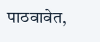पाठवावेत,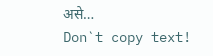असे…
Don`t copy text!